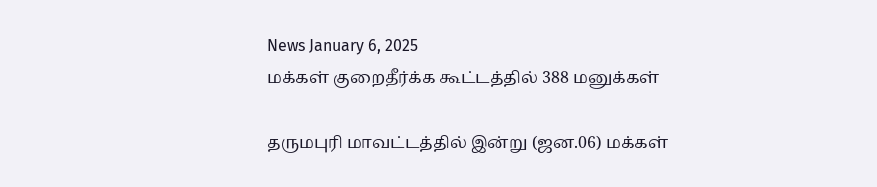News January 6, 2025
மக்கள் குறைதீர்க்க கூட்டத்தில் 388 மனுக்கள்

தருமபுரி மாவட்டத்தில் இன்று (ஜன.06) மக்கள்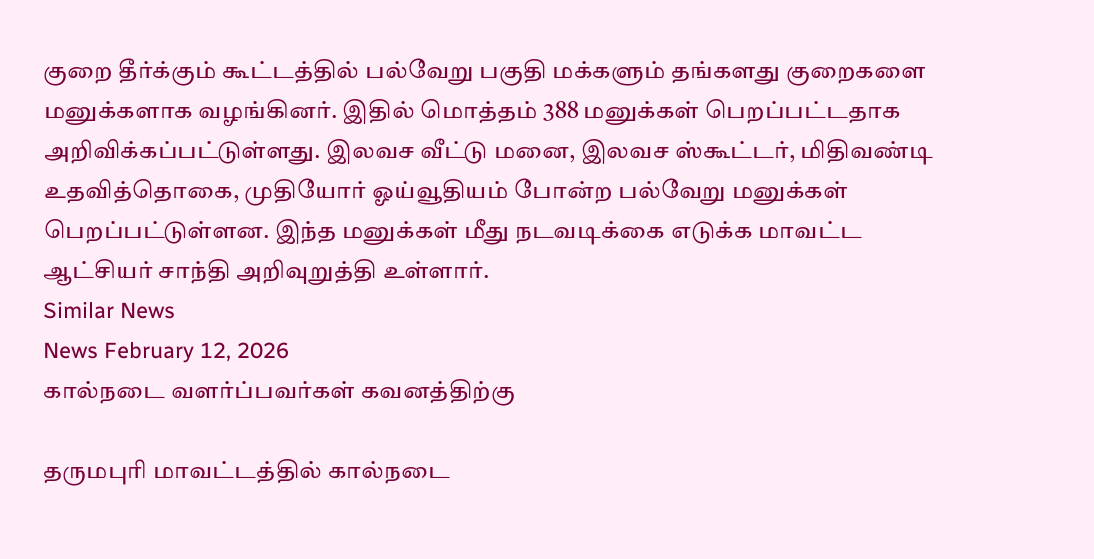குறை தீர்க்கும் கூட்டத்தில் பல்வேறு பகுதி மக்களும் தங்களது குறைகளை மனுக்களாக வழங்கினர். இதில் மொத்தம் 388 மனுக்கள் பெறப்பட்டதாக அறிவிக்கப்பட்டுள்ளது. இலவச வீட்டு மனை, இலவச ஸ்கூட்டர், மிதிவண்டி உதவித்தொகை, முதியோர் ஓய்வூதியம் போன்ற பல்வேறு மனுக்கள் பெறப்பட்டுள்ளன. இந்த மனுக்கள் மீது நடவடிக்கை எடுக்க மாவட்ட ஆட்சியர் சாந்தி அறிவுறுத்தி உள்ளார்.
Similar News
News February 12, 2026
கால்நடை வளர்ப்பவர்கள் கவனத்திற்கு

தருமபுரி மாவட்டத்தில் கால்நடை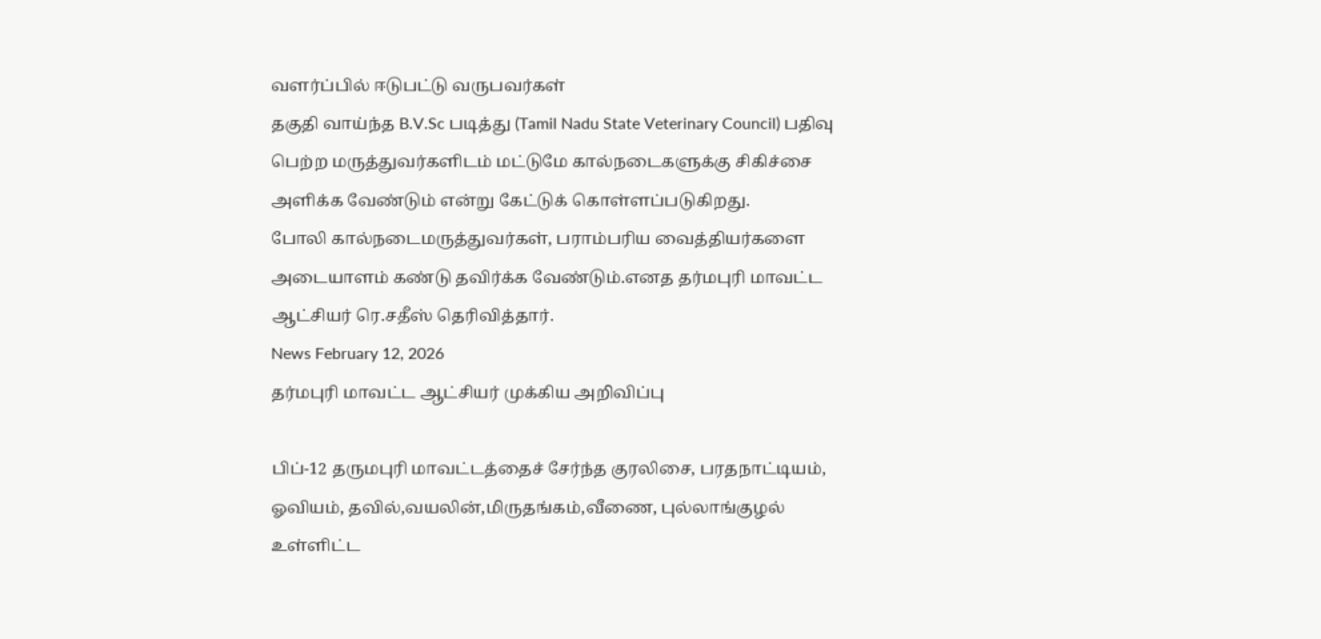வளர்ப்பில் ஈடுபட்டு வருபவர்கள்
தகுதி வாய்ந்த B.V.Sc படித்து (Tamil Nadu State Veterinary Council) பதிவு பெற்ற மருத்துவர்களிடம் மட்டுமே கால்நடைகளுக்கு சிகிச்சை அளிக்க வேண்டும் என்று கேட்டுக் கொள்ளப்படுகிறது.
போலி கால்நடைமருத்துவர்கள், பராம்பரிய வைத்தியர்களை அடையாளம் கண்டு தவிர்க்க வேண்டும்.எனத தர்மபுரி மாவட்ட ஆட்சியர் ரெ.சதீஸ் தெரிவித்தார்.
News February 12, 2026
தர்மபுரி மாவட்ட ஆட்சியர் முக்கிய அறிவிப்பு

பிப்-12 தருமபுரி மாவட்டத்தைச் சேர்ந்த குரலிசை, பரதநாட்டியம், ஓவியம், தவில்,வயலின்,மிருதங்கம்,வீணை, புல்லாங்குழல் உள்ளிட்ட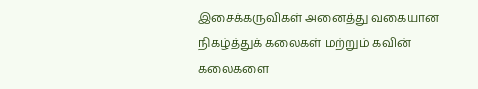இசைக்கருவிகள் அனைத்து வகையான நிகழ்த்துக் கலைகள் மற்றும் கவின் கலைகளை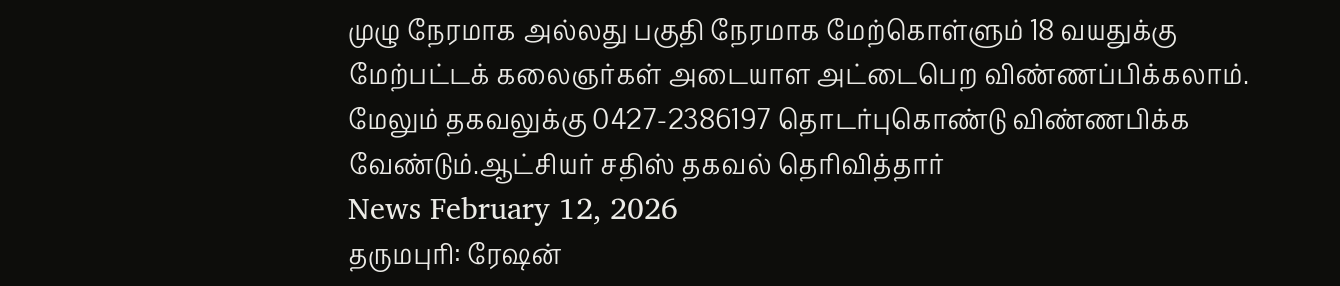முழு நேரமாக அல்லது பகுதி நேரமாக மேற்கொள்ளும் 18 வயதுக்கு மேற்பட்டக் கலைஞர்கள் அடையாள அட்டைபெற விண்ணப்பிக்கலாம். மேலும் தகவலுக்கு 0427-2386197 தொடர்புகொண்டு விண்ணபிக்க வேண்டும்.ஆட்சியர் சதிஸ் தகவல் தெரிவித்தார்
News February 12, 2026
தருமபுரி: ரேஷன்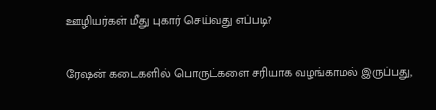ஊழியர்கள் மீது புகார் செய்வது எப்படி?

ரேஷன் கடைகளில் பொருட்களை சரியாக வழங்காமல் இருப்பது,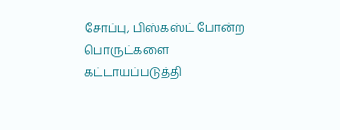சோப்பு, பிஸ்கஸ்ட் போன்ற பொருட்களை கட்டாயப்படுத்தி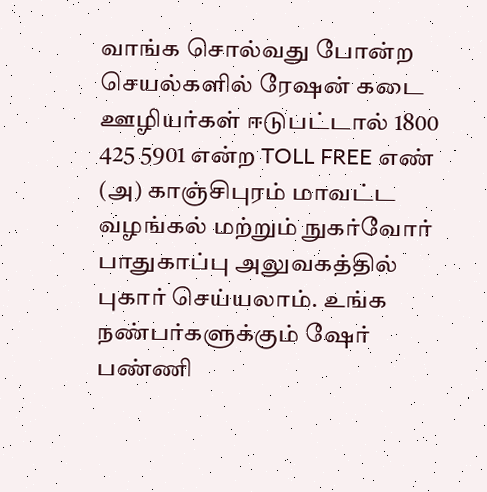வாங்க சொல்வது போன்ற செயல்களில் ரேஷன் கடை ஊழியர்கள் ஈடுபட்டால் 1800 425 5901 என்ற TOLL FREE எண் (அ) காஞ்சிபுரம் மாவட்ட வழங்கல் மற்றும் நுகர்வோர் பாதுகாப்பு அலுவகத்தில் புகார் செய்யலாம். உங்க நண்பர்களுக்கும் ஷேர் பண்ணி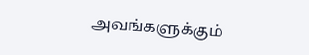அவங்களுக்கும்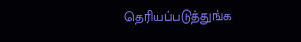தெரியப்படுத்துங்க